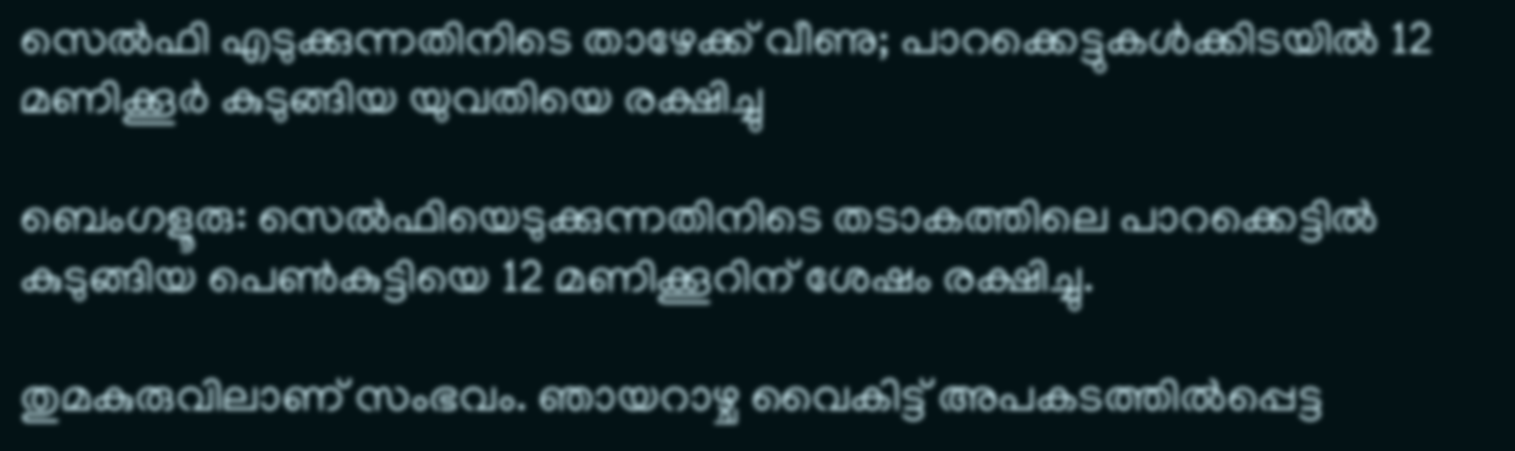സെൽഫി എടുക്കുന്നതിനിടെ താഴേക്ക് വീണു; പാറക്കെട്ടുകൾക്കിടയിൽ 12 മണിക്കൂർ കുടുങ്ങിയ യുവതിയെ രക്ഷിച്ചു

ബെംഗളൂരു: സെല്‍ഫിയെടുക്കുന്നതിനിടെ തടാകത്തിലെ പാറക്കെട്ടില്‍ കുടുങ്ങിയ പെണ്‍കുട്ടിയെ 12 മണിക്കൂറിന് ശേഷം രക്ഷിച്ചു.

തുമകുരുവിലാണ് സംഭവം. ഞായറാഴ്ച വൈകിട്ട് അപകടത്തില്‍പ്പെട്ട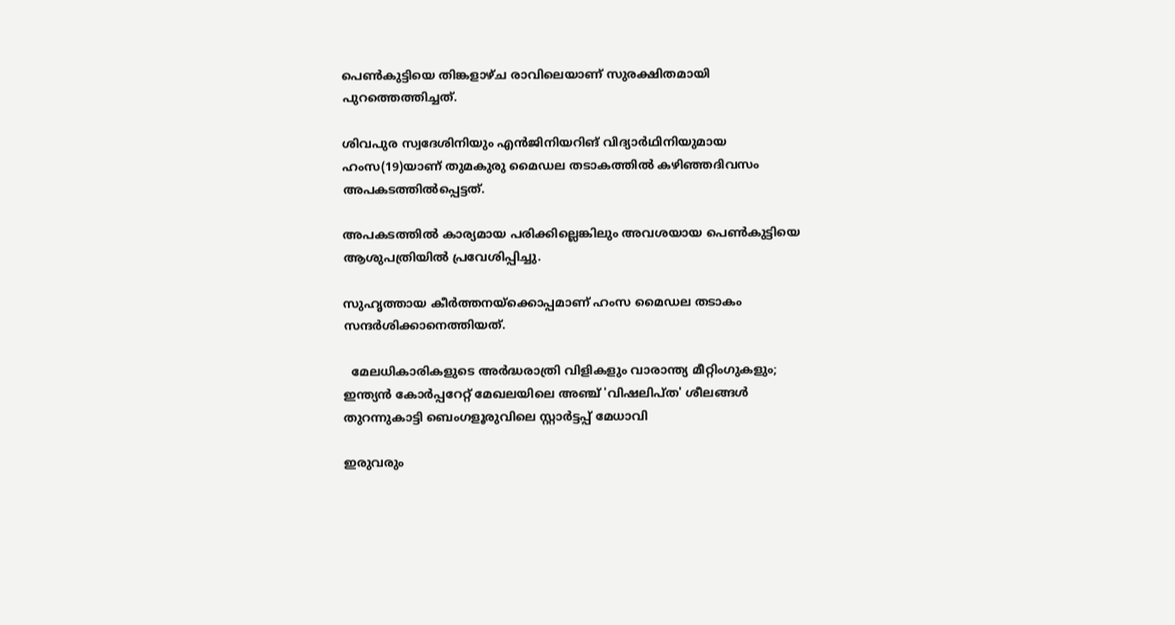പെണ്‍കുട്ടിയെ തിങ്കളാഴ്ച രാവിലെയാണ് സുരക്ഷിതമായി പുറത്തെത്തിച്ചത്.

ശിവപുര സ്വദേശിനിയും എൻജിനിയറിങ് വിദ്യാർഥിനിയുമായ ഹംസ(19)യാണ് തുമകുരു മൈഡല തടാകത്തില്‍ കഴിഞ്ഞദിവസം അപകടത്തില്‍പ്പെട്ടത്.

അപകടത്തില്‍ കാര്യമായ പരിക്കില്ലെങ്കിലും അവശയായ പെണ്‍കുട്ടിയെ ആശുപത്രിയില്‍ പ്രവേശിപ്പിച്ചു.

സുഹൃത്തായ കീർത്തനയ്ക്കൊപ്പമാണ് ഹംസ മൈഡല തടാകം സന്ദർശിക്കാനെത്തിയത്.

  മേലധികാരികളുടെ അർദ്ധരാത്രി വിളികളും വാരാന്ത്യ മീറ്റിംഗുകളും; ഇന്ത്യൻ കോർപ്പറേറ്റ് മേഖലയിലെ അഞ്ച് 'വിഷലിപ്ത' ശീലങ്ങൾ തുറന്നുകാട്ടി ബെംഗളൂരുവിലെ സ്റ്റാർട്ടപ്പ് മേധാവി

ഇരുവരും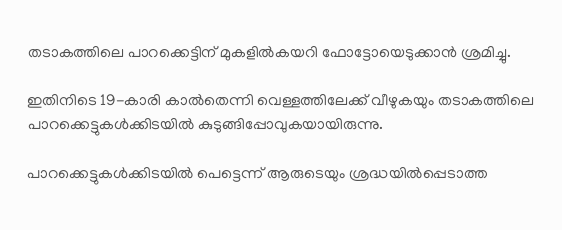തടാകത്തിലെ പാറക്കെട്ടിന് മുകളില്‍കയറി ഫോട്ടോയെടുക്കാൻ ശ്രമിച്ചു.

ഇതിനിടെ 19-കാരി കാല്‍തെന്നി വെള്ളത്തിലേക്ക് വീഴുകയും തടാകത്തിലെ പാറക്കെട്ടുകള്‍ക്കിടയില്‍ കുടുങ്ങിപ്പോവുകയായിരുന്നു.

പാറക്കെട്ടുകള്‍ക്കിടയില്‍ പെട്ടെന്ന് ആരുടെയും ശ്രദ്ധയില്‍പ്പെടാത്ത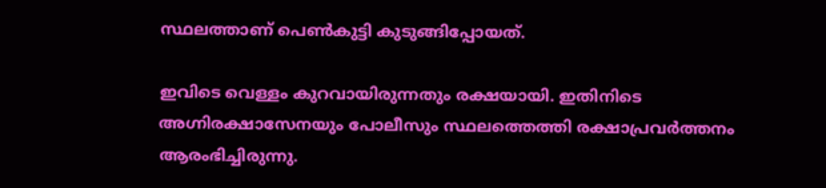സ്ഥലത്താണ് പെണ്‍കുട്ടി കുടുങ്ങിപ്പോയത്.

ഇവിടെ വെള്ളം കുറവായിരുന്നതും രക്ഷയായി. ഇതിനിടെ അഗ്നിരക്ഷാസേനയും പോലീസും സ്ഥലത്തെത്തി രക്ഷാപ്രവർത്തനം ആരംഭിച്ചിരുന്നു.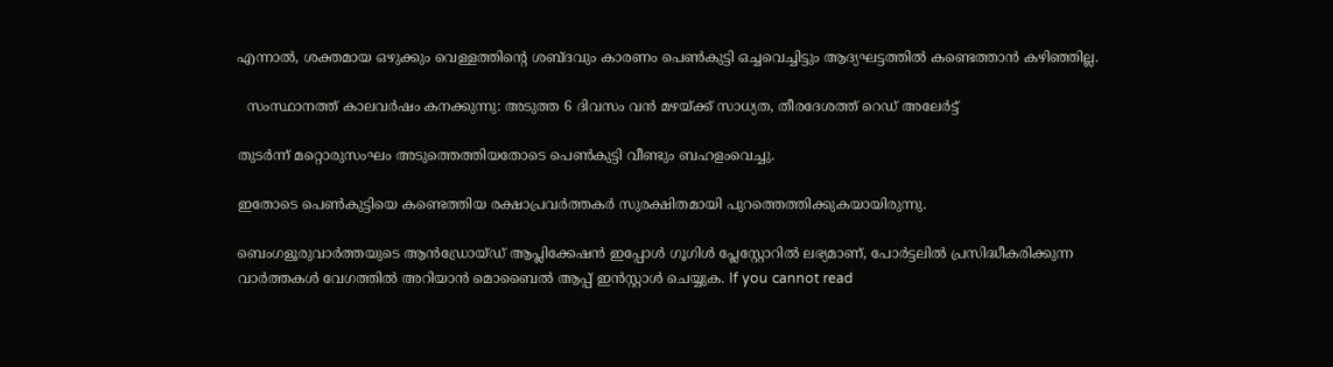എന്നാല്‍, ശക്തമായ ഒഴുക്കും വെള്ളത്തിന്റെ ശബ്ദവും കാരണം പെണ്‍കുട്ടി ഒച്ചവെച്ചിട്ടും ആദ്യഘട്ടത്തില്‍ കണ്ടെത്താൻ കഴിഞ്ഞില്ല.

  സംസ്ഥാനത്ത് കാലവർഷം കനക്കുന്നു: അടുത്ത 6 ദിവസം വൻ മഴയ്ക്ക് സാധ്യത, തീരദേശത്ത് റെഡ് അലേർട്ട്

തുടർന്ന് മറ്റൊരുസംഘം അടുത്തെത്തിയതോടെ പെണ്‍കുട്ടി വീണ്ടും ബഹളംവെച്ചു.

ഇതോടെ പെണ്‍കുട്ടിയെ കണ്ടെത്തിയ രക്ഷാപ്രവർത്തകർ സുരക്ഷിതമായി പുറത്തെത്തിക്കുകയായിരുന്നു.

ബെംഗളൂരുവാർത്തയുടെ ആൻഡ്രോയ്ഡ് ആപ്ലിക്കേഷൻ ഇപ്പോൾ ഗൂഗിൾ പ്ലേസ്റ്റോറിൽ ലഭ്യമാണ്, പോർട്ടലിൽ പ്രസിദ്ധീകരിക്കുന്ന വാർത്തകൾ വേഗത്തിൽ അറിയാൻ മൊബൈൽ ആപ്പ് ഇൻസ്റ്റാൾ ചെയ്യുക. If you cannot read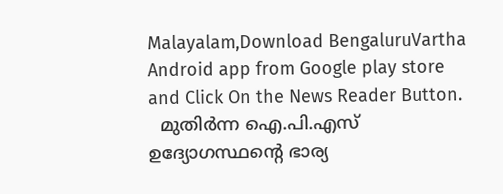Malayalam,Download BengaluruVartha Android app from Google play store and Click On the News Reader Button.
  മുതിർന്ന ഐ.പി.എസ് ഉദ്യോഗസ്ഥന്റെ ഭാര്യ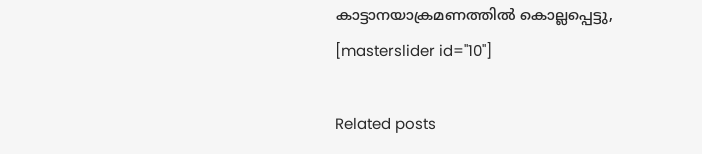കാട്ടാനയാക്രമണത്തിൽ കൊല്ലപ്പെട്ടു,
[masterslider id="10"]

Related posts